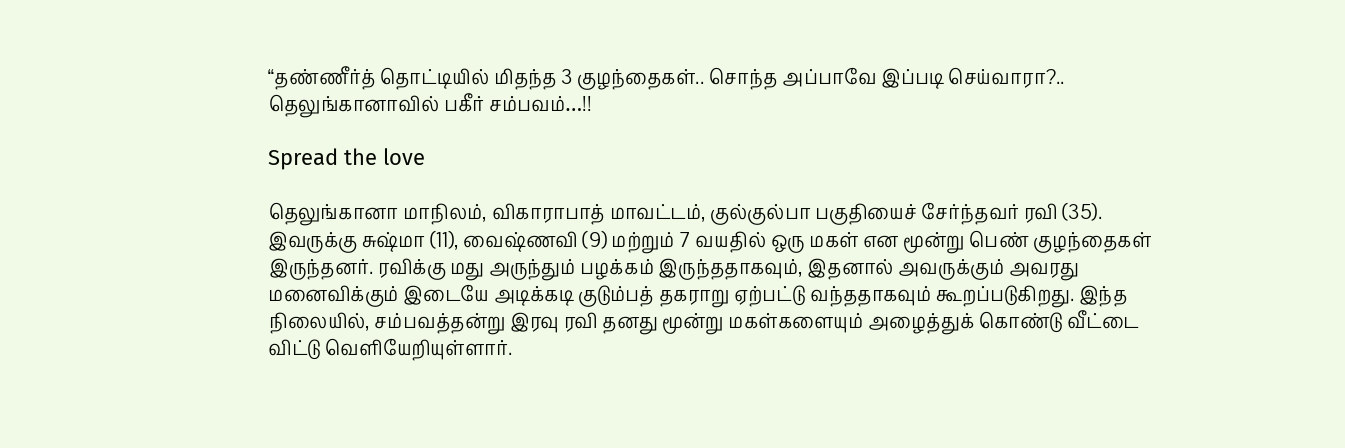“தண்ணீர்த் தொட்டியில் மிதந்த 3 குழந்தைகள்.. சொந்த அப்பாவே இப்படி செய்வாரா?.. தெலுங்கானாவில் பகீர் சம்பவம்…!!

Spread the love

தெலுங்கானா மாநிலம், விகாராபாத் மாவட்டம், குல்குல்பா பகுதியைச் சேர்ந்தவர் ரவி (35). இவருக்கு சுஷ்மா (11), வைஷ்ணவி (9) மற்றும் 7 வயதில் ஒரு மகள் என மூன்று பெண் குழந்தைகள் இருந்தனர். ரவிக்கு மது அருந்தும் பழக்கம் இருந்ததாகவும், இதனால் அவருக்கும் அவரது மனைவிக்கும் இடையே அடிக்கடி குடும்பத் தகராறு ஏற்பட்டு வந்ததாகவும் கூறப்படுகிறது. இந்த நிலையில், சம்பவத்தன்று இரவு ரவி தனது மூன்று மகள்களையும் அழைத்துக் கொண்டு வீட்டை விட்டு வெளியேறியுள்ளார்.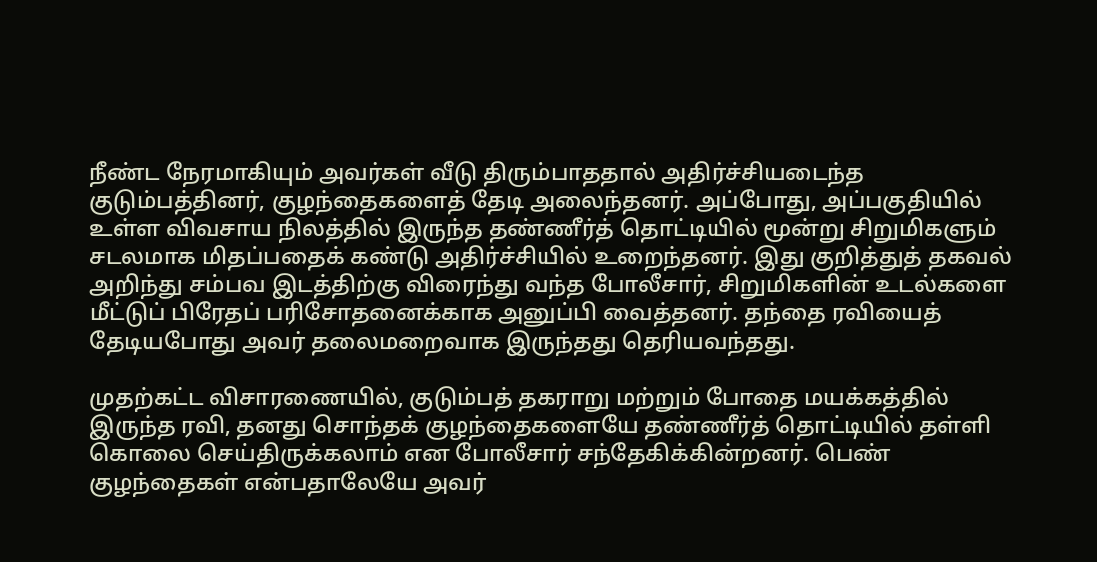நீண்ட நேரமாகியும் அவர்கள் வீடு திரும்பாததால் அதிர்ச்சியடைந்த குடும்பத்தினர், குழந்தைகளைத் தேடி அலைந்தனர். அப்போது, அப்பகுதியில் உள்ள விவசாய நிலத்தில் இருந்த தண்ணீர்த் தொட்டியில் மூன்று சிறுமிகளும் சடலமாக மிதப்பதைக் கண்டு அதிர்ச்சியில் உறைந்தனர். இது குறித்துத் தகவல் அறிந்து சம்பவ இடத்திற்கு விரைந்து வந்த போலீசார், சிறுமிகளின் உடல்களை மீட்டுப் பிரேதப் பரிசோதனைக்காக அனுப்பி வைத்தனர். தந்தை ரவியைத் தேடியபோது அவர் தலைமறைவாக இருந்தது தெரியவந்தது.

முதற்கட்ட விசாரணையில், குடும்பத் தகராறு மற்றும் போதை மயக்கத்தில் இருந்த ரவி, தனது சொந்தக் குழந்தைகளையே தண்ணீர்த் தொட்டியில் தள்ளி கொலை செய்திருக்கலாம் என போலீசார் சந்தேகிக்கின்றனர். பெண் குழந்தைகள் என்பதாலேயே அவர்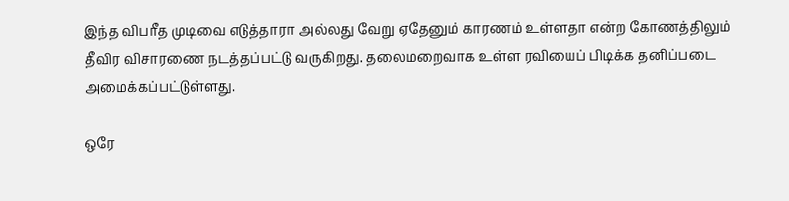இந்த விபரீத முடிவை எடுத்தாரா அல்லது வேறு ஏதேனும் காரணம் உள்ளதா என்ற கோணத்திலும் தீவிர விசாரணை நடத்தப்பட்டு வருகிறது. தலைமறைவாக உள்ள ரவியைப் பிடிக்க தனிப்படை அமைக்கப்பட்டுள்ளது.

ஒரே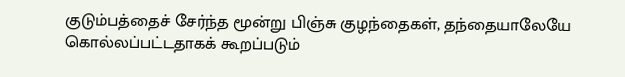குடும்பத்தைச் சேர்ந்த மூன்று பிஞ்சு குழந்தைகள், தந்தையாலேயே கொல்லப்பட்டதாகக் கூறப்படும்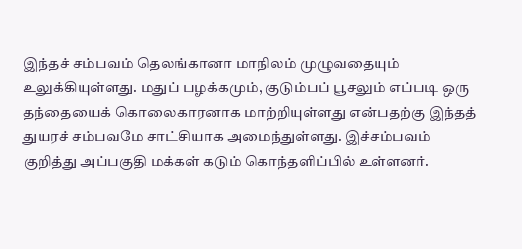இந்தச் சம்பவம் தெலங்கானா மாநிலம் முழுவதையும் உலுக்கியுள்ளது. மதுப் பழக்கமும், குடும்பப் பூசலும் எப்படி ஒரு தந்தையைக் கொலைகாரனாக மாற்றியுள்ளது என்பதற்கு இந்தத் துயரச் சம்பவமே சாட்சியாக அமைந்துள்ளது. இச்சம்பவம் குறித்து அப்பகுதி மக்கள் கடும் கொந்தளிப்பில் உள்ளனர்.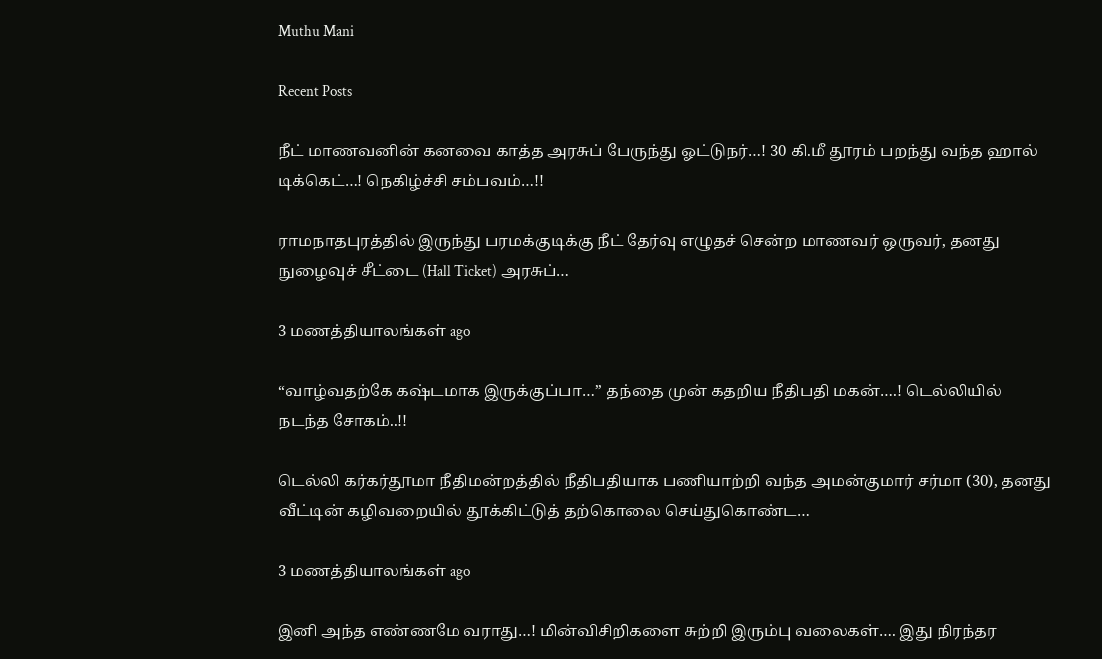Muthu Mani

Recent Posts

நீட் மாணவனின் கனவை காத்த அரசுப் பேருந்து ஓட்டுநர்…! 30 கி.மீ தூரம் பறந்து வந்த ஹால் டிக்கெட்…! நெகிழ்ச்சி சம்பவம்…!!

ராமநாதபுரத்தில் இருந்து பரமக்குடிக்கு நீட் தேர்வு எழுதச் சென்ற மாணவர் ஒருவர், தனது நுழைவுச் சீட்டை (Hall Ticket) அரசுப்…

3 மணத்தியாலங்கள் ago

“வாழ்வதற்கே கஷ்டமாக இருக்குப்பா…” தந்தை முன் கதறிய நீதிபதி மகன்….! டெல்லியில் நடந்த சோகம்..!!

டெல்லி கர்கர்தூமா நீதிமன்றத்தில் நீதிபதியாக பணியாற்றி வந்த அமன்குமார் சர்மா (30), தனது வீட்டின் கழிவறையில் தூக்கிட்டுத் தற்கொலை செய்துகொண்ட…

3 மணத்தியாலங்கள் ago

இனி அந்த எண்ணமே வராது…! மின்விசிறிகளை சுற்றி இரும்பு வலைகள்…. இது நிரந்தர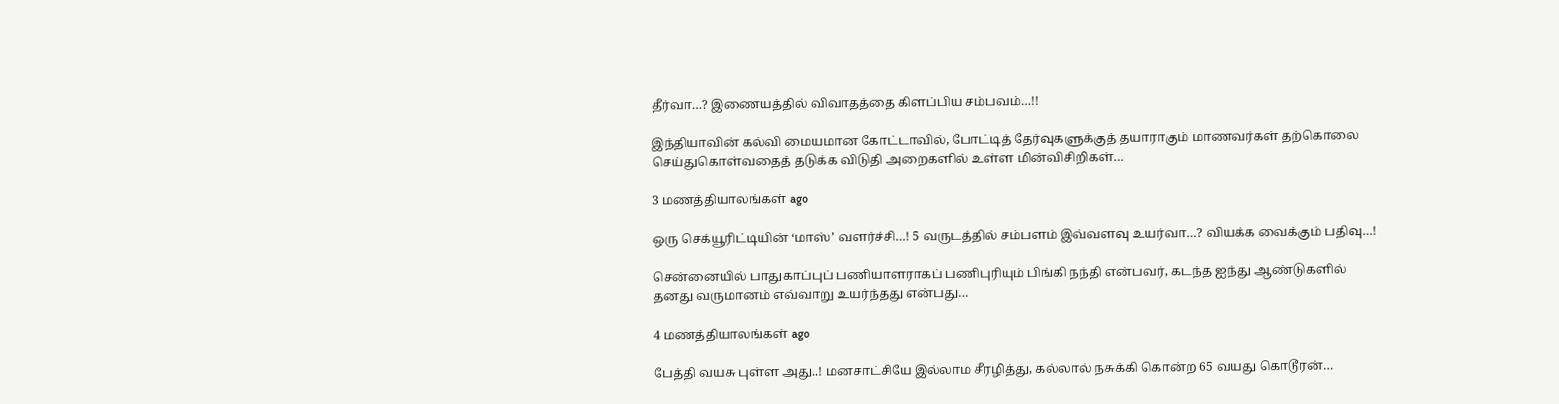தீர்வா…? இணையத்தில் விவாதத்தை கிளப்பிய சம்பவம்…!!

இந்தியாவின் கல்வி மையமான கோட்டாவில், போட்டித் தேர்வுகளுக்குத் தயாராகும் மாணவர்கள் தற்கொலை செய்துகொள்வதைத் தடுக்க விடுதி அறைகளில் உள்ள மின்விசிறிகள்…

3 மணத்தியாலங்கள் ago

ஒரு செக்யூரிட்டியின் ‘மாஸ்’ வளர்ச்சி…! 5 வருடத்தில் சம்பளம் இவ்வளவு உயர்வா…? வியக்க வைக்கும் பதிவு…!

சென்னையில் பாதுகாப்புப் பணியாளராகப் பணிபுரியும் பிங்கி நந்தி என்பவர், கடந்த ஐந்து ஆண்டுகளில் தனது வருமானம் எவ்வாறு உயர்ந்தது என்பது…

4 மணத்தியாலங்கள் ago

பேத்தி வயசு புள்ள அது..! மனசாட்சியே இல்லாம சீரழித்து, கல்லால் நசுக்கி கொன்ற 65 வயது கொடூரன்…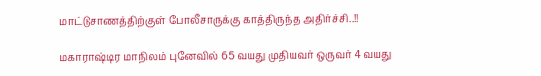மாட்டுசாணத்திற்குள் போலீசாருக்கு காத்திருந்த அதிர்ச்சி..!!

மகாராஷ்டிர மாநிலம் புனேவில் 65 வயது முதியவர் ஒருவர் 4 வயது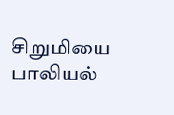சிறுமியை பாலியல்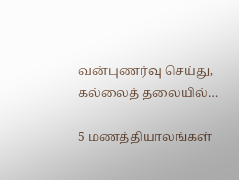வன்புணர்வு செய்து, கல்லைத் தலையில்…

5 மணத்தியாலங்கள்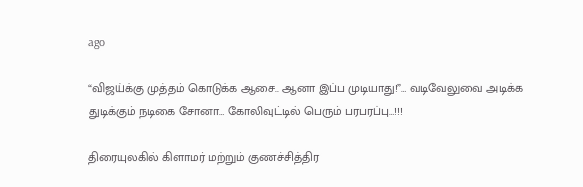ago

“விஜய்க்கு முத்தம் கொடுக்க ஆசை.. ஆனா இப்ப முடியாது!”… வடிவேலுவை அடிக்க துடிக்கும் நடிகை சோனா… கோலிவுட்டில் பெரும் பரபரப்பு…!!!

திரையுலகில் கிளாமர் மற்றும் குணச்சித்திர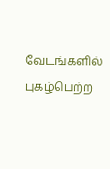வேடங்களில் புகழ்பெற்ற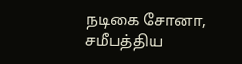நடிகை சோனா, சமீபத்திய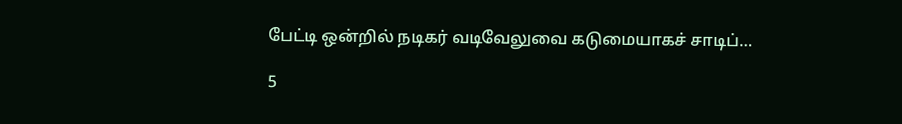பேட்டி ஒன்றில் நடிகர் வடிவேலுவை கடுமையாகச் சாடிப்…

5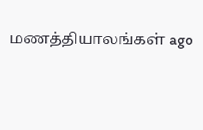மணத்தியாலங்கள் ago